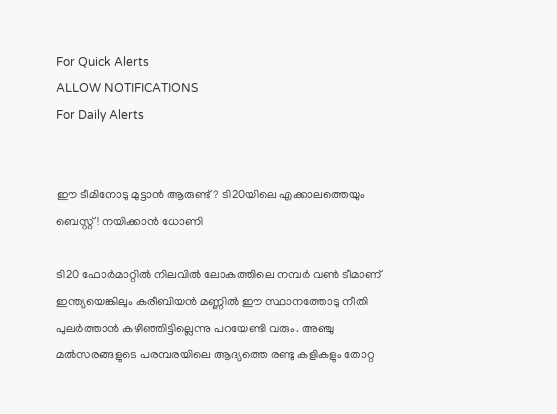For Quick Alerts
ALLOW NOTIFICATIONS
For Daily Alerts


ഈ ടീമിനോടു മുട്ടാന്‍ ആരുണ്ട്? ടി20യിലെ എക്കാലത്തെയും ബെസ്റ്റ്! നയിക്കാന്‍ ധോണി

ടി20 ഫോര്‍മാറ്റില്‍ നിലവില്‍ ലോകത്തിലെ നമ്പര്‍ വണ്‍ ടീമാണ് ഇന്ത്യയെങ്കിലും കരീബിയന്‍ മണ്ണില്‍ ഈ സ്ഥാനത്തോടു നീതി പുലര്‍ത്താന്‍ കഴിഞ്ഞിട്ടില്ലെന്നു പറയേണ്ടി വരും. അഞ്ചു മല്‍സരങ്ങളുടെ പരമ്പരയിലെ ആദ്യത്തെ രണ്ടു കളികളും തോറ്റ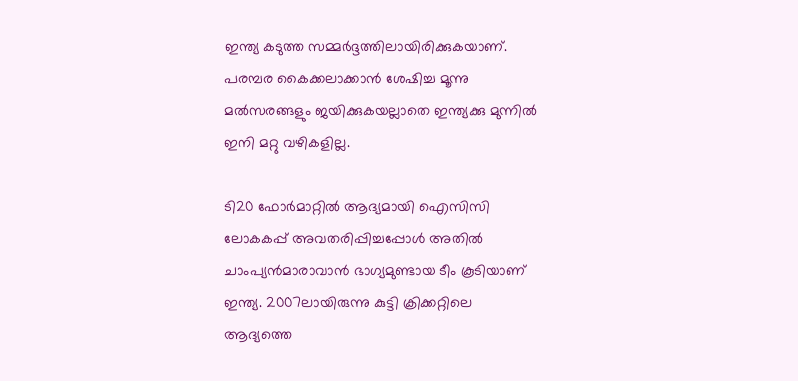ഇന്ത്യ കടുത്ത സമ്മര്‍ദ്ദത്തിലായിരിക്കുകയാണ്. പരമ്പര കൈക്കലാക്കാന്‍ ശേഷിച്ച മൂന്നു മല്‍സരങ്ങളും ജയിക്കുകയല്ലാതെ ഇന്ത്യക്കു മുന്നില്‍ ഇനി മറ്റു വഴികളില്ല.

ടി20 ഫോര്‍മാറ്റില്‍ ആദ്യമായി ഐസിസി ലോകകപ്പ് അവതരിപ്പിച്ചപ്പോള്‍ അതില്‍ ചാംപ്യന്‍മാരാവാന്‍ ഭാഗ്യമുണ്ടായ ടീം കൂടിയാണ് ഇന്ത്യ. 2007ലായിരുന്നു കുട്ടി ക്രിക്കറ്റിലെ ആദ്യത്തെ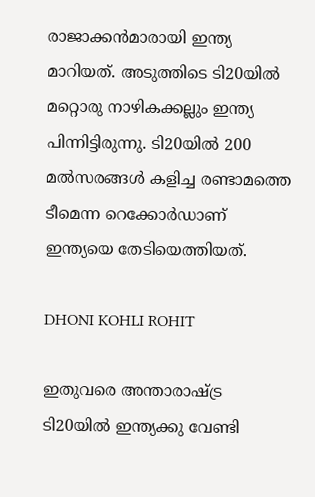രാജാക്കന്‍മാരായി ഇന്ത്യ മാറിയത്. അടുത്തിടെ ടി20യില്‍ മറ്റൊരു നാഴികക്കല്ലും ഇന്ത്യ പിന്നിട്ടിരുന്നു. ടി20യില്‍ 200 മല്‍സരങ്ങള്‍ കളിച്ച രണ്ടാമത്തെ ടീമെന്ന റെക്കോര്‍ഡാണ് ഇന്ത്യയെ തേടിയെത്തിയത്.

DHONI KOHLI ROHIT

ഇതുവരെ അന്താരാഷ്ട്ര ടി20യില്‍ ഇന്ത്യക്കു വേണ്ടി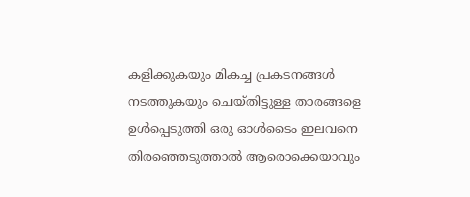കളിക്കുകയും മികച്ച പ്രകടനങ്ങള്‍ നടത്തുകയും ചെയ്തിട്ടുള്ള താരങ്ങളെ ഉള്‍പ്പെടുത്തി ഒരു ഓള്‍ടൈം ഇലവനെ തിരഞ്ഞെടുത്താല്‍ ആരൊക്കെയാവും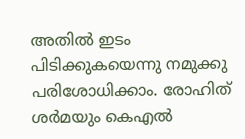അതില്‍ ഇടം പിടിക്കുകയെന്നു നമുക്കു പരിശോധിക്കാം. രോഹിത് ശര്‍മയും കെഎല്‍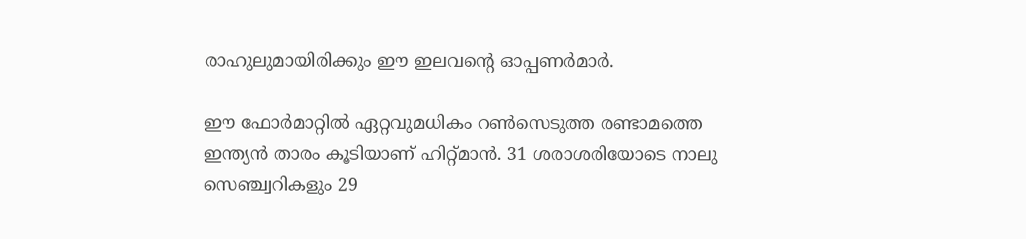രാഹുലുമായിരിക്കും ഈ ഇലവന്റെ ഓപ്പണര്‍മാര്‍.

ഈ ഫോര്‍മാറ്റില്‍ ഏറ്റവുമധികം റണ്‍സെടുത്ത രണ്ടാമത്തെ ഇന്ത്യന്‍ താരം കൂടിയാണ് ഹിറ്റ്മാന്‍. 31 ശരാശരിയോടെ നാലു സെഞ്ച്വറികളും 29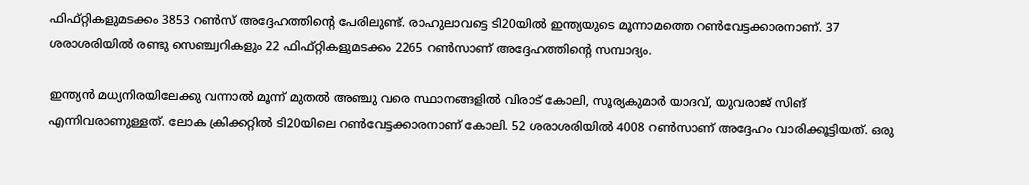ഫിഫ്റ്റികളുമടക്കം 3853 റണ്‍സ് അദ്ദേഹത്തിന്റെ പേരിലുണ്ട്. രാഹുലാവട്ടെ ടി20യില്‍ ഇന്ത്യയുടെ മൂന്നാമത്തെ റണ്‍വേട്ടക്കാരനാണ്. 37 ശരാശരിയില്‍ രണ്ടു സെഞ്ച്വറികളും 22 ഫിഫ്റ്റികളുമടക്കം 2265 റണ്‍സാണ് അദ്ദേഹത്തിന്റെ സമ്പാദ്യം.

ഇന്ത്യന്‍ മധ്യനിരയിലേക്കു വന്നാല്‍ മൂന്ന് മുതല്‍ അഞ്ചു വരെ സ്ഥാനങ്ങളില്‍ വിരാട് കോലി, സൂര്യകുമാര്‍ യാദവ്, യുവരാജ് സിങ് എന്നിവരാണുള്ളത്. ലോക ക്രിക്കറ്റില്‍ ടി20യിലെ റണ്‍വേട്ടക്കാരനാണ് കോലി. 52 ശരാശരിയില്‍ 4008 റണ്‍സാണ് അദ്ദേഹം വാരിക്കൂട്ടിയത്. ഒരു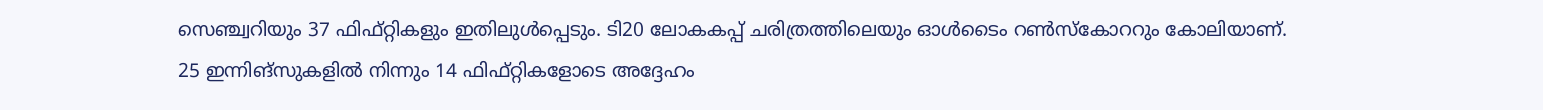സെഞ്ച്വറിയും 37 ഫിഫ്റ്റികളും ഇതിലുള്‍പ്പെടും. ടി20 ലോകകപ്പ് ചരിത്രത്തിലെയും ഓള്‍ടൈം റണ്‍സ്‌കോററും കോലിയാണ്. 25 ഇന്നിങ്‌സുകളില്‍ നിന്നും 14 ഫിഫ്റ്റികളോടെ അദ്ദേഹം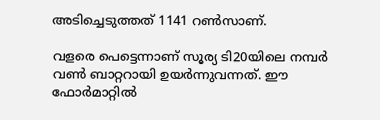അടിച്ചെടുത്തത് 1141 റണ്‍സാണ്.

വളരെ പെട്ടെന്നാണ് സൂര്യ ടി20യിലെ നമ്പര്‍ വണ്‍ ബാറ്ററായി ഉയര്‍ന്നുവന്നത്. ഈ ഫോര്‍മാറ്റില്‍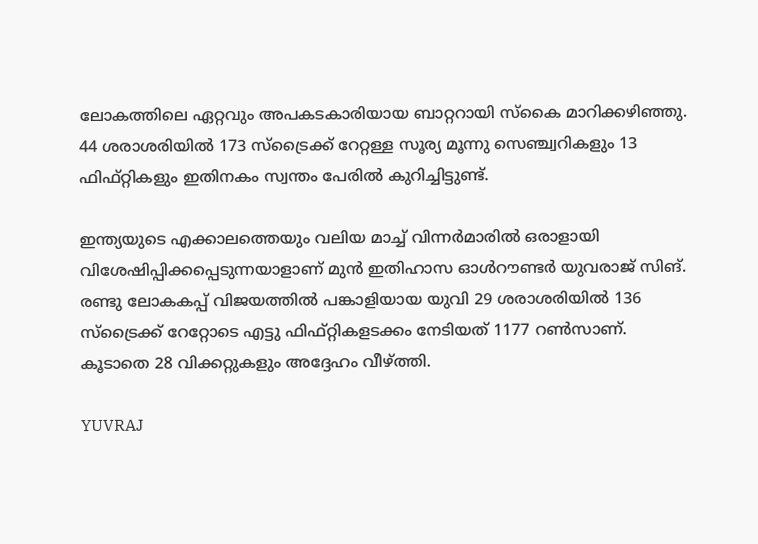ലോകത്തിലെ ഏറ്റവും അപകടകാരിയായ ബാറ്ററായി സ്‌കൈ മാറിക്കഴിഞ്ഞു. 44 ശരാശരിയില്‍ 173 സ്‌ട്രൈക്ക് റേറ്റള്ള സൂര്യ മൂന്നു സെഞ്ച്വറികളും 13 ഫിഫ്റ്റികളും ഇതിനകം സ്വന്തം പേരില്‍ കുറിച്ചിട്ടുണ്ട്.

ഇന്ത്യയുടെ എക്കാലത്തെയും വലിയ മാച്ച് വിന്നര്‍മാരില്‍ ഒരാളായി വിശേഷിപ്പിക്കപ്പെടുന്നയാളാണ് മുന്‍ ഇതിഹാസ ഓള്‍റൗണ്ടര്‍ യുവരാജ് സിങ്. രണ്ടു ലോകകപ്പ് വിജയത്തില്‍ പങ്കാളിയായ യുവി 29 ശരാശരിയില്‍ 136 സ്‌ട്രൈക്ക് റേറ്റോടെ എട്ടു ഫിഫ്റ്റികളടക്കം നേടിയത് 1177 റണ്‍സാണ്. കൂടാതെ 28 വിക്കറ്റുകളും അദ്ദേഹം വീഴ്ത്തി.

YUVRAJ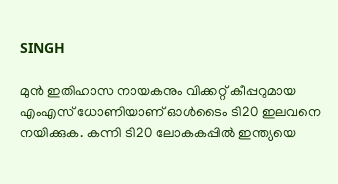SINGH

മുന്‍ ഇതിഹാസ നായകനും വിക്കറ്റ് കീപ്പറുമായ എംഎസ് ധോണിയാണ് ഓള്‍ടൈം ടി20 ഇലവനെ നയിക്കുക. കന്നി ടി20 ലോകകപ്പില്‍ ഇന്ത്യയെ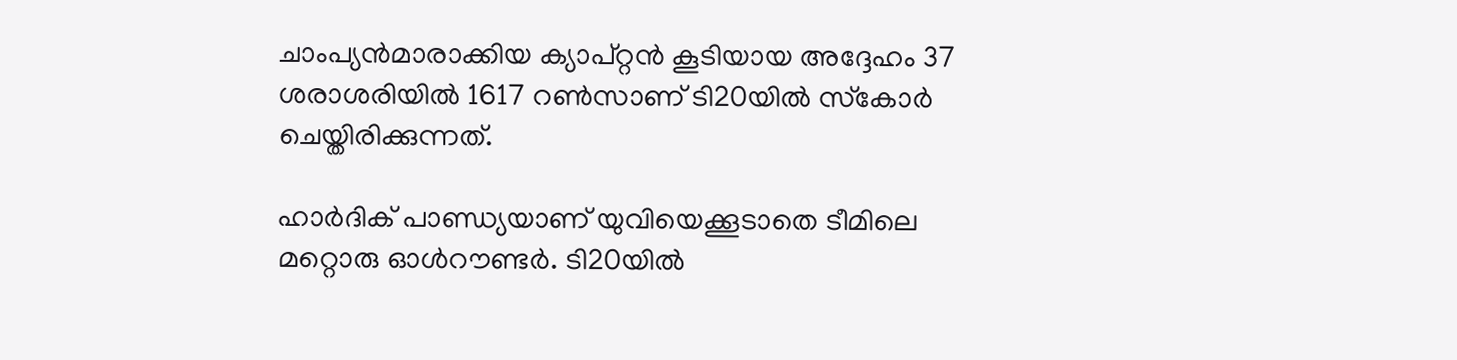ചാംപ്യന്‍മാരാക്കിയ ക്യാപ്റ്റന്‍ കൂടിയായ അദ്ദേഹം 37 ശരാശരിയില്‍ 1617 റണ്‍സാണ് ടി20യില്‍ സ്‌കോര്‍ ചെയ്തിരിക്കുന്നത്.

ഹാര്‍ദിക് പാണ്ഡ്യയാണ് യുവിയെക്കൂടാതെ ടീമിലെ മറ്റൊരു ഓള്‍റൗണ്ടര്‍. ടി20യില്‍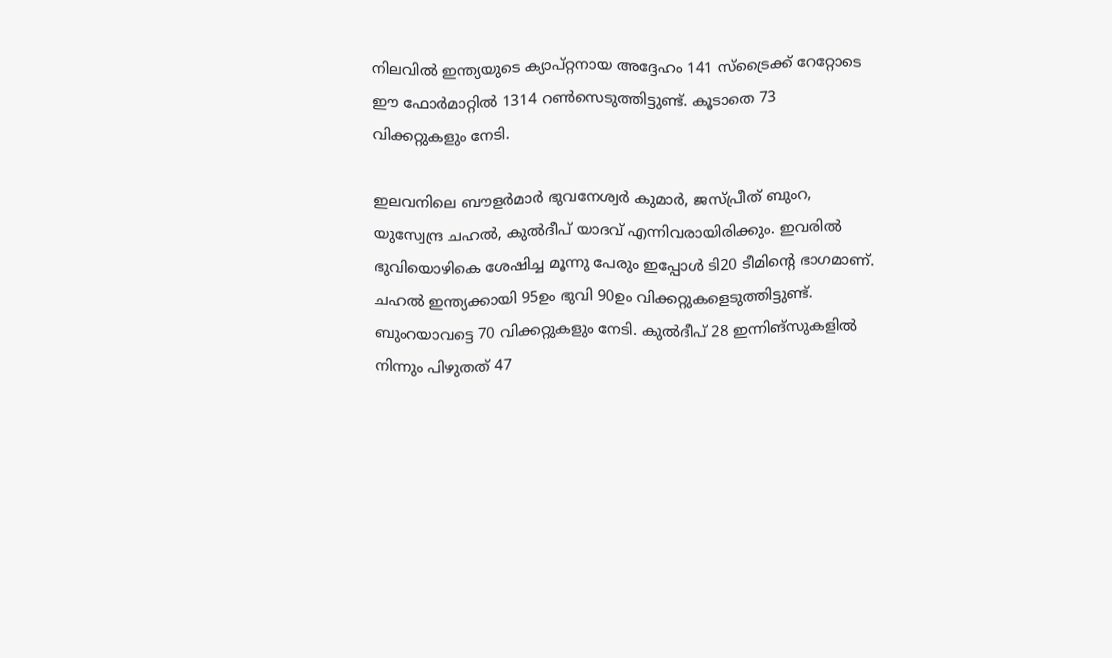നിലവില്‍ ഇന്ത്യയുടെ ക്യാപ്റ്റനായ അദ്ദേഹം 141 സ്‌ട്രൈക്ക് റേറ്റോടെ ഈ ഫോര്‍മാറ്റില്‍ 1314 റണ്‍സെടുത്തിട്ടുണ്ട്. കൂടാതെ 73 വിക്കറ്റുകളും നേടി.

ഇലവനിലെ ബൗളര്‍മാര്‍ ഭുവനേശ്വര്‍ കുമാര്‍, ജസ്പ്രീത് ബുംറ, യുസ്വേന്ദ്ര ചഹല്‍, കുല്‍ദീപ് യാദവ് എന്നിവരായിരിക്കും. ഇവരില്‍ ഭുവിയൊഴികെ ശേഷിച്ച മൂന്നു പേരും ഇപ്പോള്‍ ടി20 ടീമിന്റെ ഭാഗമാണ്. ചഹല്‍ ഇന്ത്യക്കായി 95ഉം ഭുവി 90ഉം വിക്കറ്റുകളെടുത്തിട്ടുണ്ട്. ബുംറയാവട്ടെ 70 വിക്കറ്റുകളും നേടി. കുല്‍ദീപ് 28 ഇന്നിങ്‌സുകളില്‍ നിന്നും പിഴുതത് 47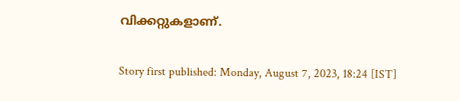വിക്കറ്റുകളാണ്.

Story first published: Monday, August 7, 2023, 18:24 [IST]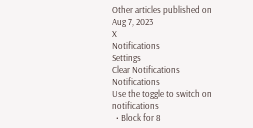Other articles published on Aug 7, 2023
X
Notifications
Settings
Clear Notifications
Notifications
Use the toggle to switch on notifications
  • Block for 8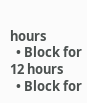hours
  • Block for 12 hours
  • Block for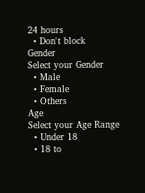24 hours
  • Don't block
Gender
Select your Gender
  • Male
  • Female
  • Others
Age
Select your Age Range
  • Under 18
  • 18 to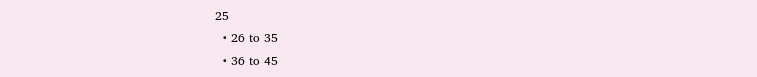25
  • 26 to 35
  • 36 to 45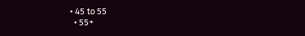• 45 to 55
  • 55+